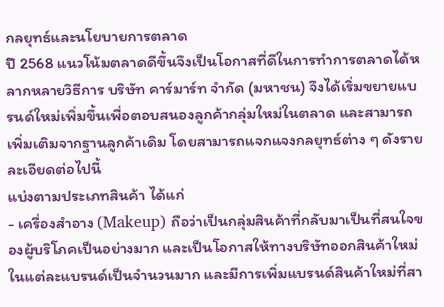กลยุทธ์และนโยบายการตลาด
ปี 2568 แนวโน้มตลาดดีขึ้นจึงเป็นโอกาสที่ดีในการทำการตลาดได้หลากหลายวิธีการ บริษัท คาร์มาร์ท จำกัด (มหาชน) จึงได้เริ่มขยายแบรนด์ใหม่เพิ่มขึ้นเพื่อตอบสนองลูกค้ากลุ่มใหม่ในตลาด และสามารถเพิ่มเติมจากฐานลูกค้าเดิม โดยสามารถแจกแจงกลยุทธ์ต่าง ๆ ดังรายละเอียดต่อไปนี้
แบ่งตามประเภทสินค้า ได้แก่
- เครื่องสำอาง (Makeup) ถือว่าเป็นกลุ่มสินค้าที่กลับมาเป็นที่สนใจของผู้บริโภคเป็นอย่างมาก และเป็นโอกาสให้ทางบริษัทออกสินค้าใหม่ในแต่ละแบรนด์เป็นจำนวนมาก และมีการเพิ่มแบรนด์สินค้าใหม่ที่สา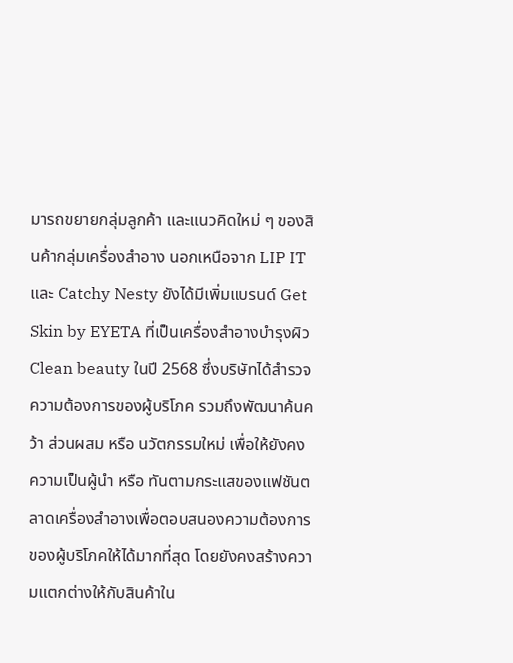มารถขยายกลุ่มลูกค้า และแนวคิดใหม่ ๆ ของสินค้ากลุ่มเครื่องสำอาง นอกเหนือจาก LIP IT และ Catchy Nesty ยังได้มีเพิ่มแบรนด์ Get Skin by EYETA ที่เป็นเครื่องสำอางบำรุงผิว Clean beauty ในปี 2568 ซึ่งบริษัทได้สำรวจความต้องการของผู้บริโภค รวมถึงพัฒนาค้นคว้า ส่วนผสม หรือ นวัตกรรมใหม่ เพื่อให้ยังคงความเป็นผู้นำ หรือ ทันตามกระแสของแฟชันตลาดเครื่องสำอางเพื่อตอบสนองความต้องการของผู้บริโภคให้ได้มากที่สุด โดยยังคงสร้างความแตกต่างให้กับสินค้าใน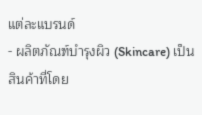แต่ละแบรนด์
- ผลิตภัณฑ์บำรุงผิว (Skincare) เป็นสินค้าที่โดย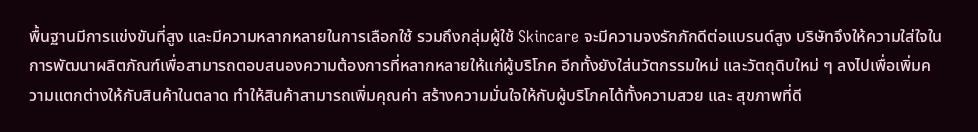พื้นฐานมีการแข่งขันที่สูง และมีความหลากหลายในการเลือกใช้ รวมถึงกลุ่มผู้ใช้ Skincare จะมีความจงรักภักดีต่อแบรนด์สูง บริษัทจึงให้ความใส่ใจในการพัฒนาผลิตภัณฑ์เพื่อสามารถตอบสนองความต้องการที่หลากหลายให้แก่ผู้บริโภค อีกทั้งยังใส่นวัตกรรมใหม่ และวัตถุดิบใหม่ ๆ ลงไปเพื่อเพิ่มความแตกต่างให้กับสินค้าในตลาด ทำให้สินค้าสามารถเพิ่มคุณค่า สร้างความมั่นใจให้กับผู้บริโภคได้ทั้งความสวย และ สุขภาพที่ดี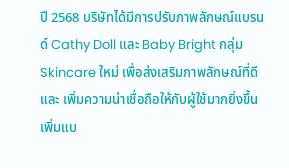ปี 2568 บริษัทได้มีการปรับภาพลักษณ์แบรนด์ Cathy Doll และ Baby Bright กลุ่ม Skincare ใหม่ เพื่อส่งเสริมภาพลักษณ์ที่ดี และ เพิ่มความน่าเชื่อถือให้กับผู้ใช้มากยิ่งขึ้น เพิ่มแบ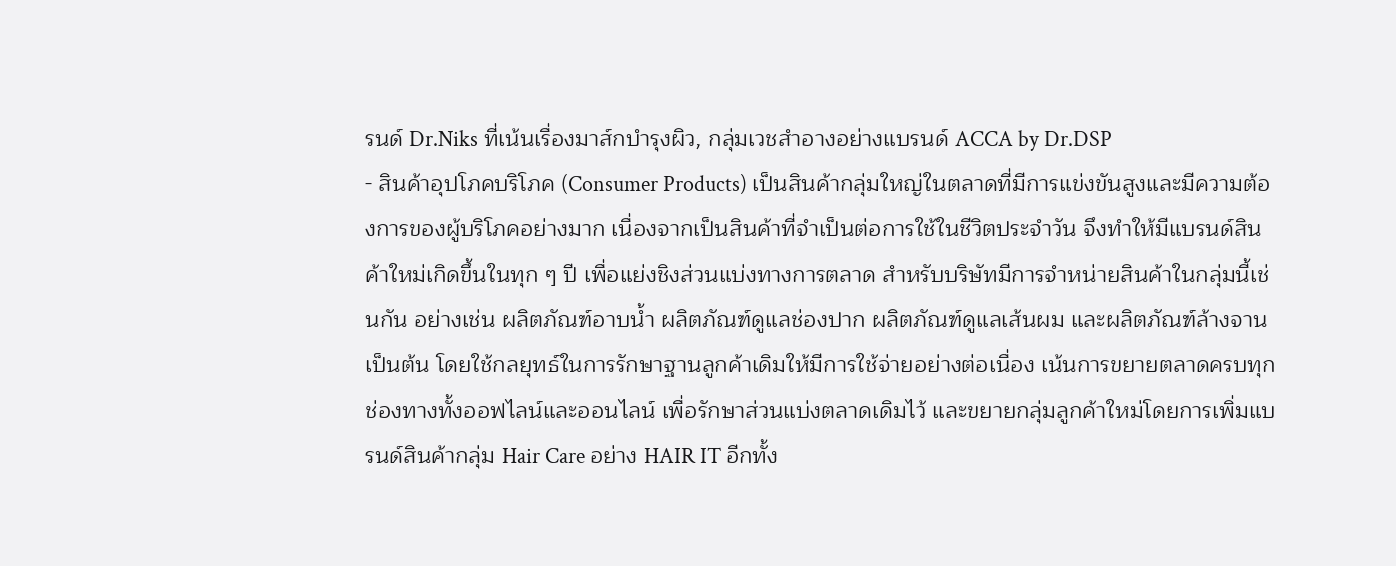รนด์ Dr.Niks ที่เน้นเรื่องมาส์กบำรุงผิว, กลุ่มเวชสำอางอย่างแบรนด์ ACCA by Dr.DSP
- สินค้าอุปโภคบริโภค (Consumer Products) เป็นสินค้ากลุ่มใหญ่ในตลาดที่มีการแข่งขันสูงและมีความต้องการของผู้บริโภคอย่างมาก เนื่องจากเป็นสินค้าที่จำเป็นต่อการใช้ในชีวิตประจำวัน จึงทำให้มีแบรนด์สินค้าใหม่เกิดขึ้นในทุก ๆ ปี เพื่อแย่งชิงส่วนแบ่งทางการตลาด สำหรับบริษัทมีการจำหน่ายสินค้าในกลุ่มนี้เช่นกัน อย่างเช่น ผลิตภัณฑ์อาบน้ำ ผลิตภัณฑ์ดูแลช่องปาก ผลิตภัณฑ์ดูแลเส้นผม และผลิตภัณฑ์ล้างจาน เป็นต้น โดยใช้กลยุทธ์ในการรักษาฐานลูกค้าเดิมให้มีการใช้จ่ายอย่างต่อเนื่อง เน้นการขยายตลาดครบทุกช่องทางทั้งออฟไลน์และออนไลน์ เพื่อรักษาส่วนแบ่งตลาดเดิมไว้ และขยายกลุ่มลูกค้าใหม่โดยการเพิ่มแบรนด์สินค้ากลุ่ม Hair Care อย่าง HAIR IT อีกทั้ง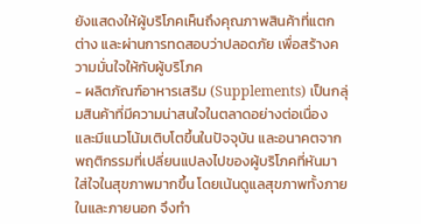ยังแสดงให้ผู้บริโภคเห็นถึงคุณภาพสินค้าที่แตกต่าง และผ่านการทดสอบว่าปลอดภัย เพื่อสร้างความมั่นใจให้กับผู้บริโภค
- ผลิตภัณฑ์อาหารเสริม (Supplements) เป็นกลุ่มสินค้าที่มีความน่าสนใจในตลาดอย่างต่อเนื่อง และมีแนวโน้มเติบโตขึ้นในปัจจุบัน และอนาคตจากพฤติกรรมที่เปลี่ยนแปลงไปของผู้บริโภคที่หันมาใส่ใจในสุขภาพมากขึ้น โดยเน้นดูแลสุขภาพทั้งภายในและภายนอก จึงทำ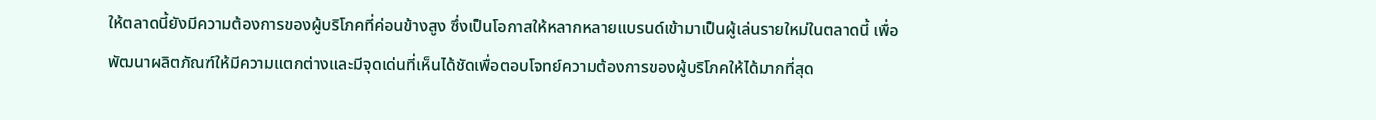ให้ตลาดนี้ยังมีความต้องการของผู้บริโภคที่ค่อนข้างสูง ซึ่งเป็นโอกาสให้หลากหลายแบรนด์เข้ามาเป็นผู้เล่นรายใหม่ในตลาดนี้ เพื่อพัฒนาผลิตภัณฑ์ให้มีความแตกต่างและมีจุดเด่นที่เห็นได้ชัดเพื่อตอบโจทย์ความต้องการของผู้บริโภคให้ได้มากที่สุด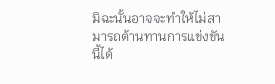มิฉะนั้นอาจจะทำให้ไม่สามารถต้านทานการแข่งขันนี้ได้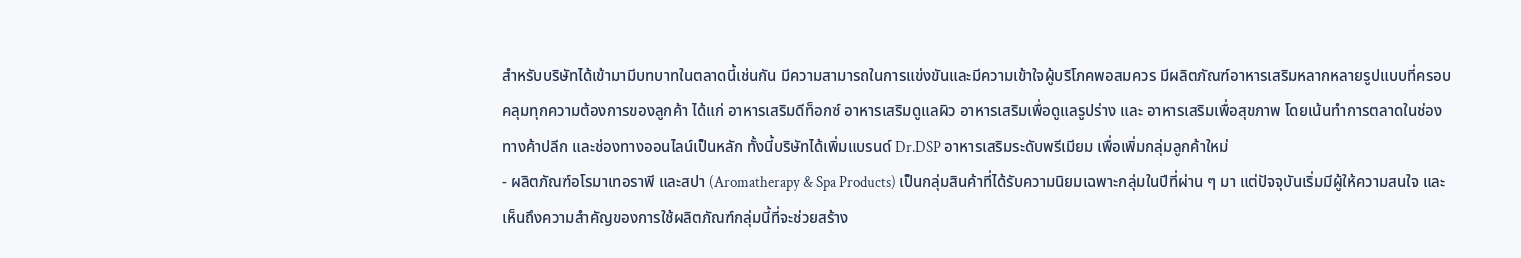สำหรับบริษัทได้เข้ามามีบทบาทในตลาดนี้เช่นกัน มีความสามารถในการแข่งขันและมีความเข้าใจผู้บริโภคพอสมควร มีผลิตภัณฑ์อาหารเสริมหลากหลายรูปแบบที่ครอบคลุมทุกความต้องการของลูกค้า ได้แก่ อาหารเสริมดีท็อกซ์ อาหารเสริมดูแลผิว อาหารเสริมเพื่อดูแลรูปร่าง และ อาหารเสริมเพื่อสุขภาพ โดยเน้นทำการตลาดในช่องทางค้าปลีก และช่องทางออนไลน์เป็นหลัก ทั้งนี้บริษัทได้เพิ่มแบรนด์ Dr.DSP อาหารเสริมระดับพรีเมียม เพื่อเพิ่มกลุ่มลูกค้าใหม่
- ผลิตภัณฑ์อโรมาเทอราพี และสปา (Aromatherapy & Spa Products) เป็นกลุ่มสินค้าที่ได้รับความนิยมเฉพาะกลุ่มในปีที่ผ่าน ๆ มา แต่ปัจจุบันเริ่มมีผู้ให้ความสนใจ และเห็นถึงความสำคัญของการใช้ผลิตภัณฑ์กลุ่มนี้ที่จะช่วยสร้าง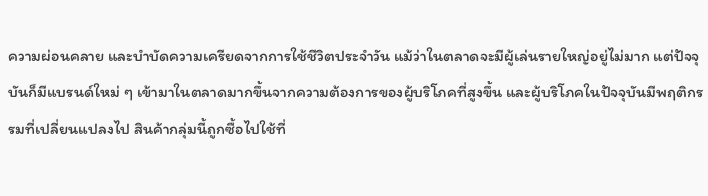ความผ่อนคลาย และบำบัดความเครียดจากการใช้ชีวิตประจำวัน แม้ว่าในตลาดจะมีผู้เล่นรายใหญ่อยู่ไม่มาก แต่ปัจจุบันก็มีแบรนด์ใหม่ ๆ เข้ามาในตลาดมากขึ้นจากความต้องการของผู้บริโภคที่สูงขึ้น และผู้บริโภคในปัจจุบันมีพฤติกรรมที่เปลี่ยนแปลงไป สินค้ากลุ่มนี้ถูกซื้อไปใช้ที่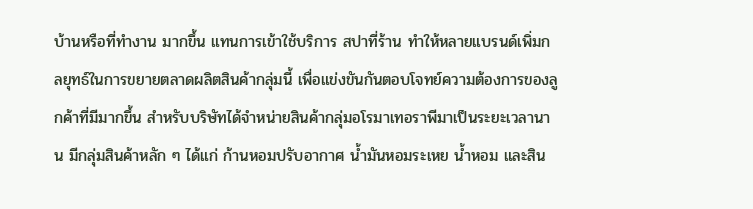บ้านหรือที่ทำงาน มากขึ้น แทนการเข้าใช้บริการ สปาที่ร้าน ทำให้หลายแบรนด์เพิ่มกลยุทธ์ในการขยายตลาดผลิตสินค้ากลุ่มนี้ เพื่อแข่งขันกันตอบโจทย์ความต้องการของลูกค้าที่มีมากขึ้น สำหรับบริษัทได้จำหน่ายสินค้ากลุ่มอโรมาเทอราพีมาเป็นระยะเวลานาน มีกลุ่มสินค้าหลัก ๆ ได้แก่ ก้านหอมปรับอากาศ น้ำมันหอมระเหย น้ำหอม และสิน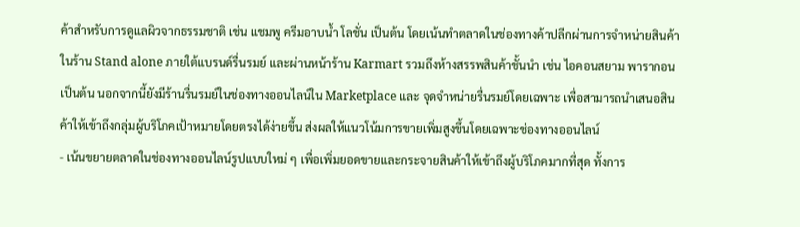ค้าสำหรับการดูแลผิวจากธรรมชาติ เช่น แชมพู ครีมอาบน้ำ โลชั่น เป็นต้น โดยเน้นทำตลาดในช่องทางค้าปลีกผ่านการจำหน่ายสินค้าในร้าน Stand alone ภายใต้แบรนด์รื่นรมย์ และผ่านหน้าร้าน Karmart รวมถึงห้างสรรพสินค้าชั้นนำ เช่น ไอคอนสยาม พารากอน เป็นต้น นอกจากนี้ยังมีร้านรื่นรมย์ในช่องทางออนไลน์ใน Marketplace และ จุดจำหน่ายรื่นรมย์โดยเฉพาะ เพื่อสามารถนำเสนอสินค้าให้เข้าถึงกลุ่มผู้บริโภคเป้าหมายโดยตรงได้ง่ายขึ้น ส่งผลให้แนวโน้มการขายเพิ่มสูงขึ้นโดยเฉพาะช่องทางออนไลน์
- เน้นขยายตลาดในช่องทางออนไลน์รูปแบบใหม่ ๆ เพื่อเพิ่มยอดขายและกระจายสินค้าให้เข้าถึงผู้บริโภคมากที่สุด ทั้งการ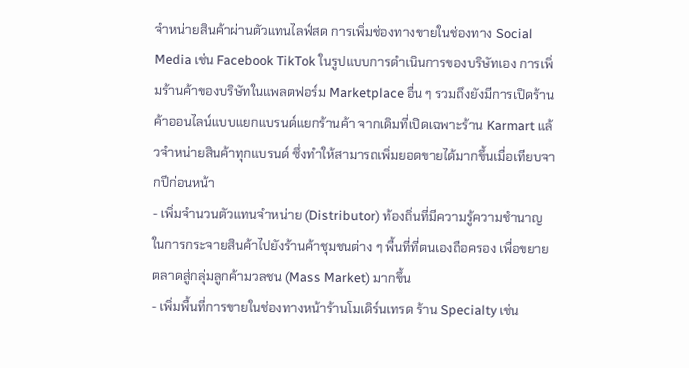จำหน่ายสินค้าผ่านตัวแทนไลฟ์สด การเพิ่มช่องทางขายในช่องทาง Social Media เช่น Facebook TikTok ในรูปแบบการดำเนินการของบริษัทเอง การเพิ่มร้านค้าของบริษัทในแพลตฟอร์ม Marketplace อื่น ๆ รวมถึงยังมีการเปิดร้านค้าออนไลน์แบบแยกแบรนด์แยกร้านค้า จากเดิมที่เปิดเฉพาะร้าน Karmart แล้วจำหน่ายสินค้าทุกแบรนด์ ซึ่งทำให้สามารถเพิ่มยอดขายได้มากขึ้นเมื่อเทียบจากปีก่อนหน้า
- เพิ่มจำนวนตัวแทนจำหน่าย (Distributor) ท้องถิ่นที่มีความรู้ความชำนาญในการกระจายสินค้าไปยังร้านค้าชุมชนต่าง ๆ พื้นที่ที่ตนเองถือครอง เพื่อขยายตลาดสู่กลุ่มลูกค้ามวลชน (Mass Market) มากขึ้น
- เพิ่มพื้นที่การขายในช่องทางหน้าร้านโมเดิร์นเทรด ร้าน Specialty เช่น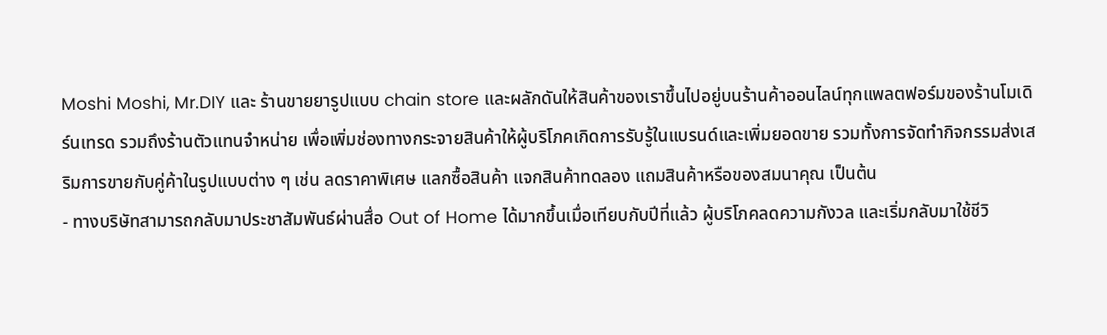Moshi Moshi, Mr.DIY และ ร้านขายยารูปแบบ chain store และผลักดันให้สินค้าของเราขึ้นไปอยู่บนร้านค้าออนไลน์ทุกแพลตฟอร์มของร้านโมเดิร์นเทรด รวมถึงร้านตัวแทนจำหน่าย เพื่อเพิ่มช่องทางกระจายสินค้าให้ผู้บริโภคเกิดการรับรู้ในแบรนด์และเพิ่มยอดขาย รวมทั้งการจัดทำกิจกรรมส่งเสริมการขายกับคู่ค้าในรูปแบบต่าง ๆ เช่น ลดราคาพิเศษ แลกซื้อสินค้า แจกสินค้าทดลอง แถมสินค้าหรือของสมนาคุณ เป็นต้น
- ทางบริษัทสามารถกลับมาประชาสัมพันธ์ผ่านสื่อ Out of Home ได้มากขึ้นเมื่อเทียบกับปีที่แล้ว ผู้บริโภคลดความกังวล และเริ่มกลับมาใช้ชีวิ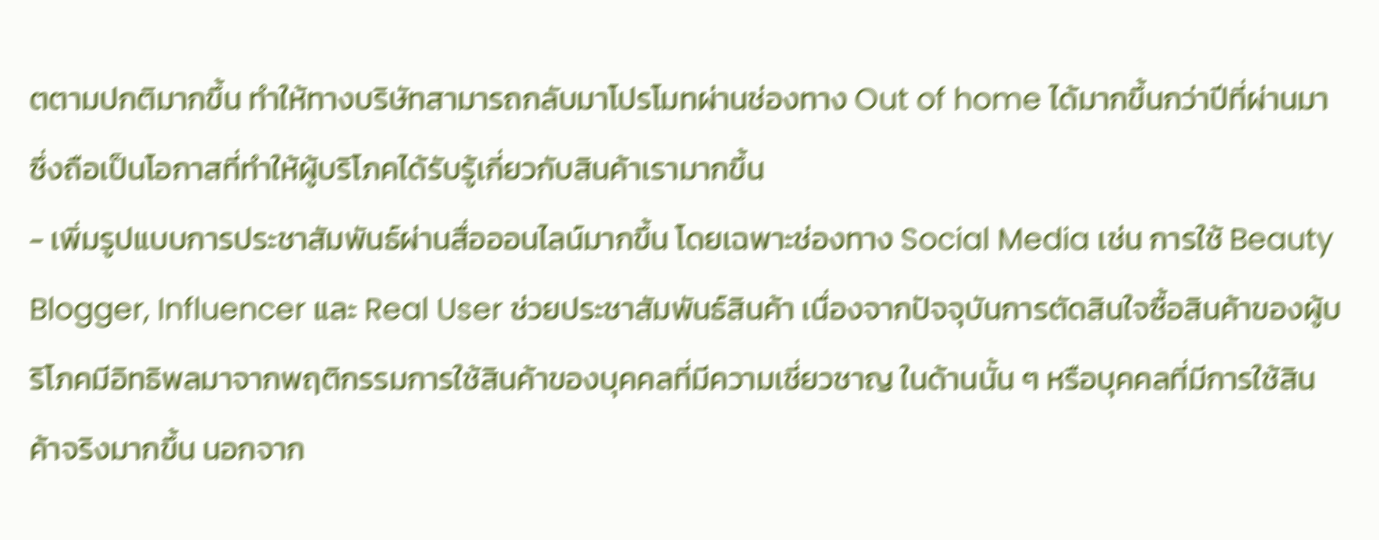ตตามปกติมากขึ้น ทำให้ทางบริษัทสามารถกลับมาโปรโมทผ่านช่องทาง Out of home ได้มากขึ้นกว่าปีที่ผ่านมา ซึ่งถือเป็นโอกาสที่ทำให้ผู้บริโภคได้รับรู้เกี่ยวกับสินค้าเรามากขึ้น
- เพิ่มรูปแบบการประชาสัมพันธ์ผ่านสื่อออนไลน์มากขึ้น โดยเฉพาะช่องทาง Social Media เช่น การใช้ Beauty Blogger, Influencer และ Real User ช่วยประชาสัมพันธ์สินค้า เนื่องจากปัจจุบันการตัดสินใจซื้อสินค้าของผู้บริโภคมีอิทธิพลมาจากพฤติกรรมการใช้สินค้าของบุคคลที่มีความเชี่ยวชาญ ในด้านนั้น ๆ หรือบุคคลที่มีการใช้สินค้าจริงมากขึ้น นอกจาก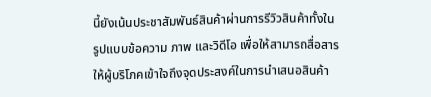นี้ยังเน้นประชาสัมพันธ์สินค้าผ่านการรีวิวสินค้าทั้งในรูปแบบข้อความ ภาพ และวิดีโอ เพื่อให้สามารถสื่อสารให้ผู้บริโภคเข้าใจถึงจุดประสงค์ในการนำเสนอสินค้า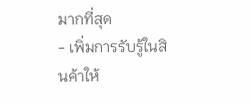มากที่สุด
- เพิ่มการรับรู้ในสินค้าให้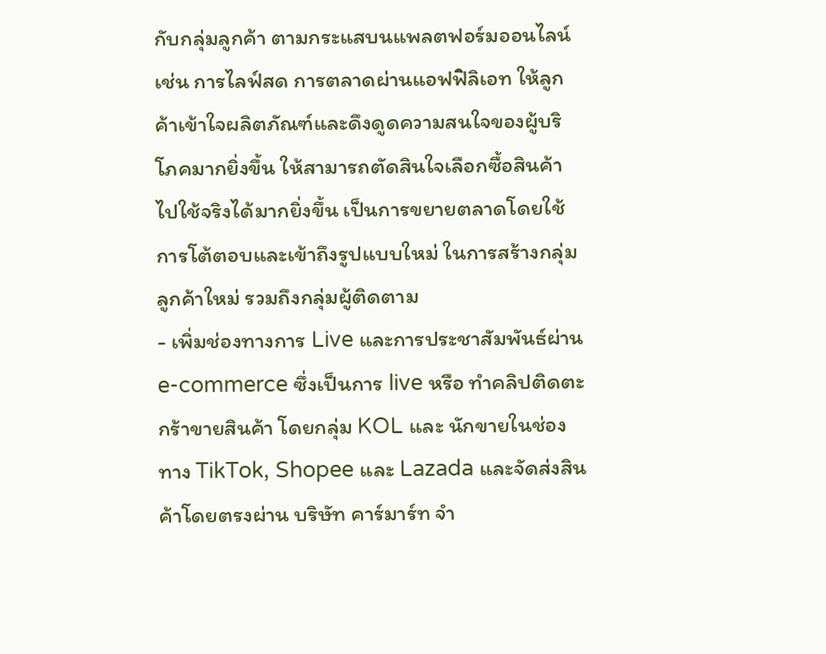กับกลุ่มลูกค้า ตามกระแสบนแพลตฟอร์มออนไลน์ เช่น การไลฟ์สด การตลาดผ่านแอฟฟิลิเอท ให้ลูกค้าเข้าใจผลิตภัณฑ์และดึงดูดความสนใจของผู้บริโภคมากยิ่งขึ้น ให้สามารถตัดสินใจเลือกซื้อสินค้าไปใช้จริงได้มากยิ่งขึ้น เป็นการขยายตลาดโดยใช้การโต้ตอบและเข้าถึงรูปแบบใหม่ ในการสร้างกลุ่มลูกค้าใหม่ รวมถึงกลุ่มผู้ติดตาม
- เพิ่มช่องทางการ Live และการประชาสัมพันธ์ผ่าน e-commerce ซึ่งเป็นการ live หรือ ทำคลิปติดตะกร้าขายสินค้า โดยกลุ่ม KOL และ นักขายในช่องทาง TikTok, Shopee และ Lazada และจัดส่งสินค้าโดยตรงผ่าน บริษัท คาร์มาร์ท จำ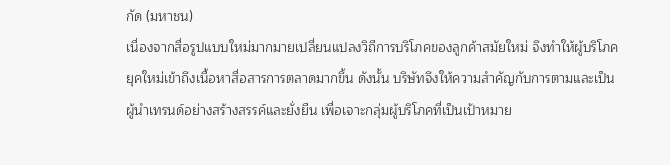กัด (มหาชน)
เนื่องจากสื่อรูปแบบใหม่มากมายเปลี่ยนแปลงวิถีการบริโภคของลูกค้าสมัยใหม่ จึงทำให้ผู้บริโภคยุคใหม่เข้าถึงเนื้อหาสื่อสารการตลาดมากขึ้น ดังนั้น บริษัทจึงให้ความสำคัญกับการตามและเป็นผู้นำเทรนด์อย่างสร้างสรรค์และยั่งยืน เพื่อเจาะกลุ่มผู้บริโภคที่เป็นเป้าหมาย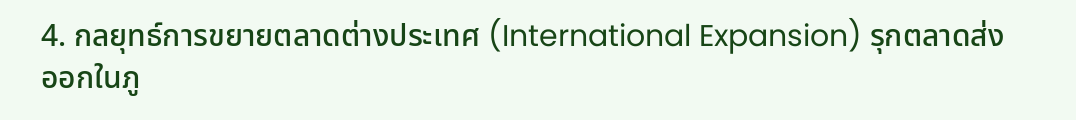4. กลยุทธ์การขยายตลาดต่างประเทศ (International Expansion) รุกตลาดส่งออกในภู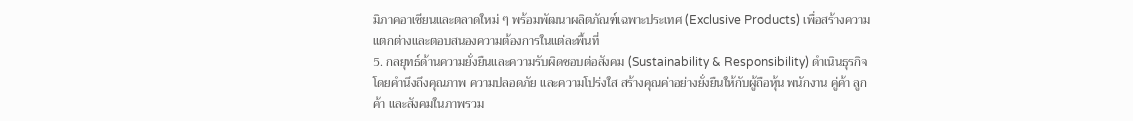มิภาคอาเซียนและตลาดใหม่ ๆ พร้อมพัฒนาผลิตภัณฑ์เฉพาะประเทศ (Exclusive Products) เพื่อสร้างความแตกต่างและตอบสนองความต้องการในแต่ละพื้นที่
5. กลยุทธ์ด้านความยั่งยืนและความรับผิดชอบต่อสังคม (Sustainability & Responsibility) ดำเนินธุรกิจโดยคำนึงถึงคุณภาพ ความปลอดภัย และความโปร่งใส สร้างคุณค่าอย่างยั่งยืนให้กับผู้ถือหุ้น พนักงาน คู่ค้า ลูกค้า และสังคมในภาพรวม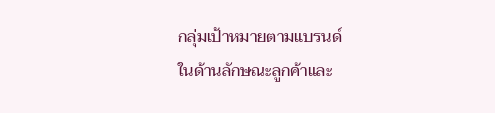กลุ่มเป้าหมายตามแบรนด์
ในด้านลักษณะลูกค้าและ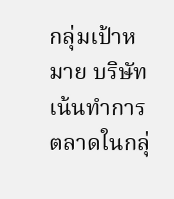กลุ่มเป้าหมาย บริษัทเน้นทำการตลาดในกลุ่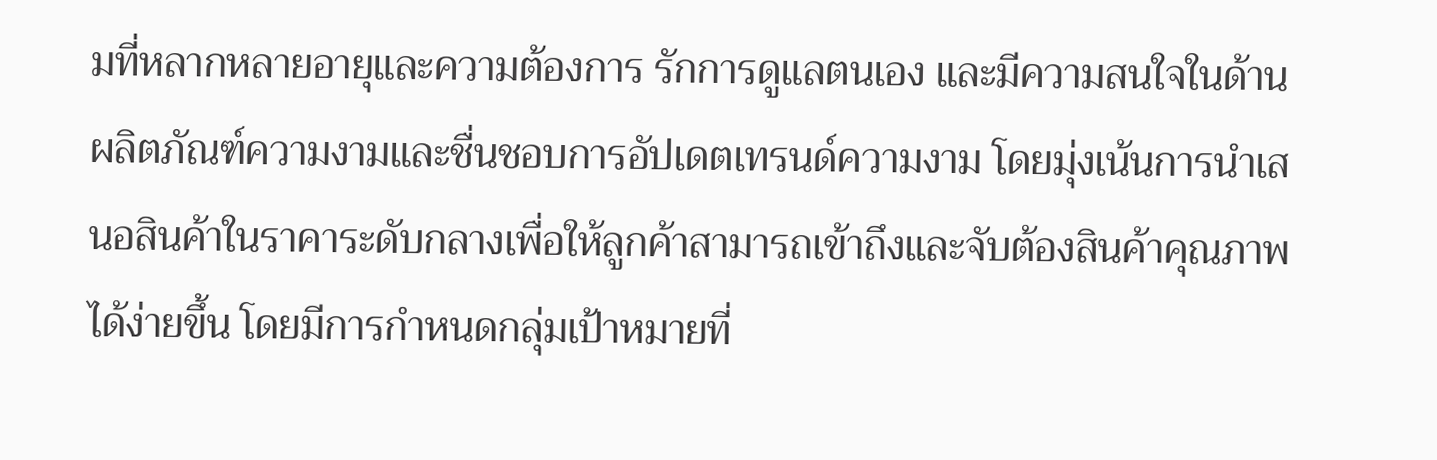มที่หลากหลายอายุและความต้องการ รักการดูแลตนเอง และมีความสนใจในด้านผลิตภัณฑ์ความงามและชื่นชอบการอัปเดตเทรนด์ความงาม โดยมุ่งเน้นการนำเสนอสินค้าในราคาระดับกลางเพื่อให้ลูกค้าสามารถเข้าถึงและจับต้องสินค้าคุณภาพได้ง่ายขึ้น โดยมีการกำหนดกลุ่มเป้าหมายที่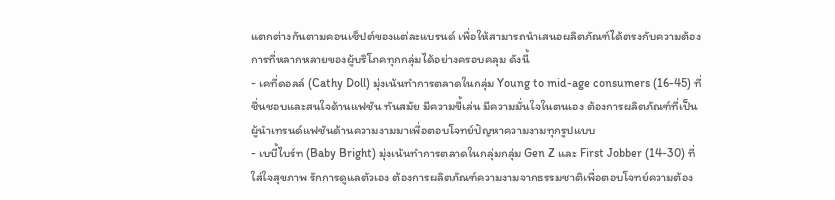แตกต่างกันตามคอนเซ็ปต์ของแต่ละแบรนด์ เพื่อให้สามารถนำเสนอผลิตภัณฑ์ได้ตรงกับความต้องการที่หลากหลายของผู้บริโภคทุกกลุ่มได้อย่างครอบคลุม ดังนี้
- เคที่ดอลล์ (Cathy Doll) มุ่งเน้นทำการตลาดในกลุ่ม Young to mid-age consumers (16-45) ที่ชื่นชอบและสนใจด้านแฟชัน ทันสมัย มีความขี้เล่น มีความมั่นใจในตนเอง ต้องการผลิตภัณฑ์ที่เป็นผู้นำเทรนด์แฟชันด้านความงามมาเพื่อตอบโจทย์ปัญหาความงามทุกรูปแบบ
- เบบี้ไบร์ท (Baby Bright) มุ่งเน้นทำการตลาดในกลุ่มกลุ่ม Gen Z และ First Jobber (14-30) ที่ใส่ใจสุขภาพ รักการดูแลตัวเอง ต้องการผลิตภัณฑ์ความงามจากธรรมชาติเพื่อตอบโจทย์ความต้อง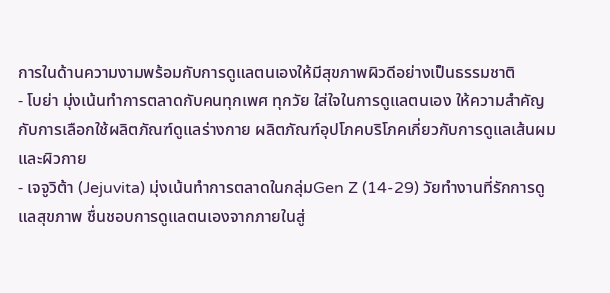การในด้านความงามพร้อมกับการดูแลตนเองให้มีสุขภาพผิวดีอย่างเป็นธรรมชาติ
- โบย่า มุ่งเน้นทำการตลาดกับคนทุกเพศ ทุกวัย ใส่ใจในการดูแลตนเอง ให้ความสำคัญกับการเลือกใช้ผลิตภัณฑ์ดูแลร่างกาย ผลิตภัณฑ์อุปโภคบริโภคเกี่ยวกับการดูแลเส้นผมและผิวกาย
- เจจูวิต้า (Jejuvita) มุ่งเน้นทำการตลาดในกลุ่มGen Z (14-29) วัยทำงานที่รักการดูแลสุขภาพ ชื่นชอบการดูแลตนเองจากภายในสู่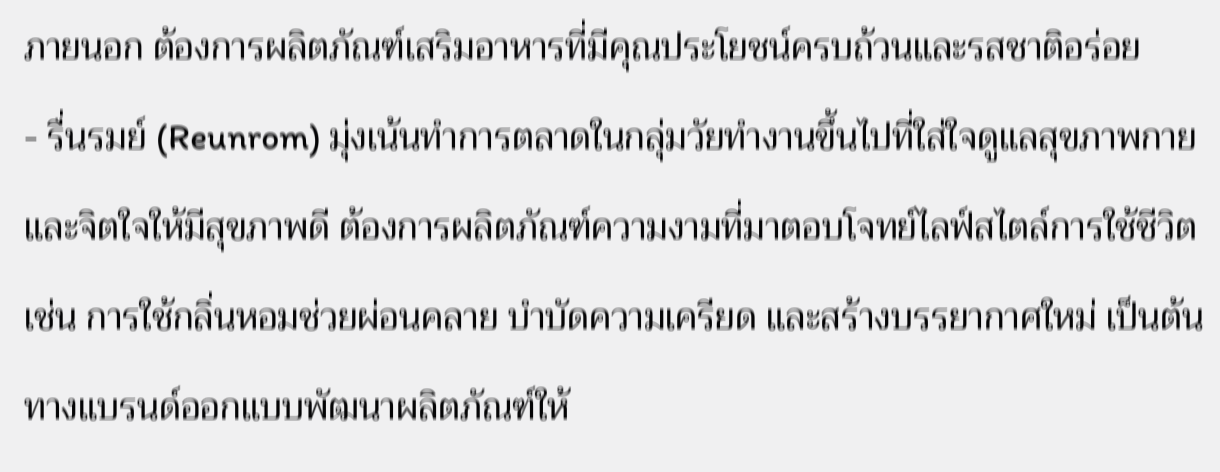ภายนอก ต้องการผลิตภัณฑ์เสริมอาหารที่มีคุณประโยชน์ครบถ้วนและรสชาติอร่อย
- รื่นรมย์ (Reunrom) มุ่งเน้นทำการตลาดในกลุ่มวัยทำงานขึ้นไปที่ใส่ใจดูแลสุขภาพกายและจิตใจให้มีสุขภาพดี ต้องการผลิตภัณฑ์ความงามที่มาตอบโจทย์ไลฟ์สไตล์การใช้ชีวิต เช่น การใช้กลิ่นหอมช่วยผ่อนคลาย บำบัดความเครียด และสร้างบรรยากาศใหม่ เป็นต้น ทางแบรนด์ออกแบบพัฒนาผลิตภัณฑ์ให้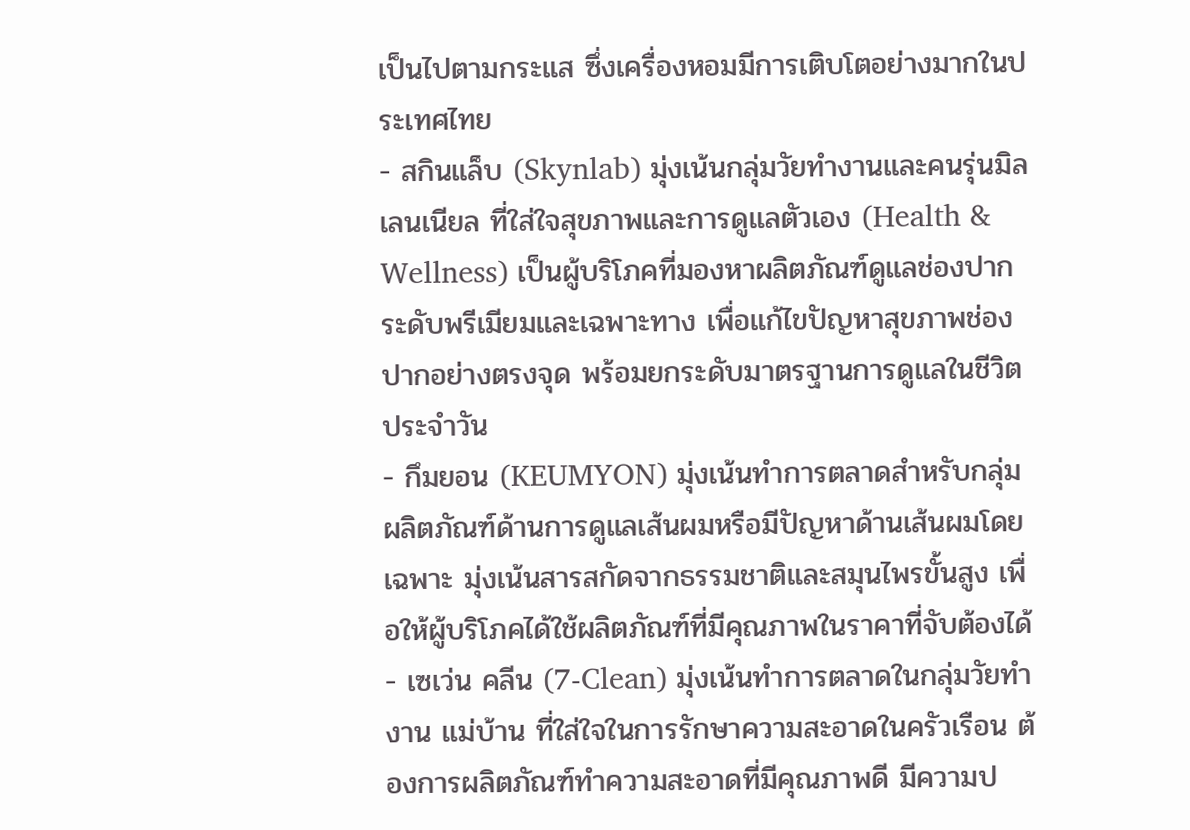เป็นไปตามกระแส ซึ่งเครื่องหอมมีการเติบโตอย่างมากในประเทศไทย
- สกินแล็บ (Skynlab) มุ่งเน้นกลุ่มวัยทำงานและคนรุ่นมิลเลนเนียล ที่ใส่ใจสุขภาพและการดูแลตัวเอง (Health & Wellness) เป็นผู้บริโภคที่มองหาผลิตภัณฑ์ดูแลช่องปากระดับพรีเมียมและเฉพาะทาง เพื่อแก้ไขปัญหาสุขภาพช่องปากอย่างตรงจุด พร้อมยกระดับมาตรฐานการดูแลในชีวิตประจำวัน
- กึมยอน (KEUMYON) มุ่งเน้นทำการตลาดสำหรับกลุ่มผลิตภัณฑ์ด้านการดูแลเส้นผมหรือมีปัญหาด้านเส้นผมโดยเฉพาะ มุ่งเน้นสารสกัดจากธรรมชาติและสมุนไพรขั้นสูง เพื่อให้ผู้บริโภคได้ใช้ผลิตภัณฑ์ที่มีคุณภาพในราคาที่จับต้องได้
- เซเว่น คลีน (7-Clean) มุ่งเน้นทำการตลาดในกลุ่มวัยทำงาน แม่บ้าน ที่ใส่ใจในการรักษาความสะอาดในครัวเรือน ต้องการผลิตภัณฑ์ทำความสะอาดที่มีคุณภาพดี มีความป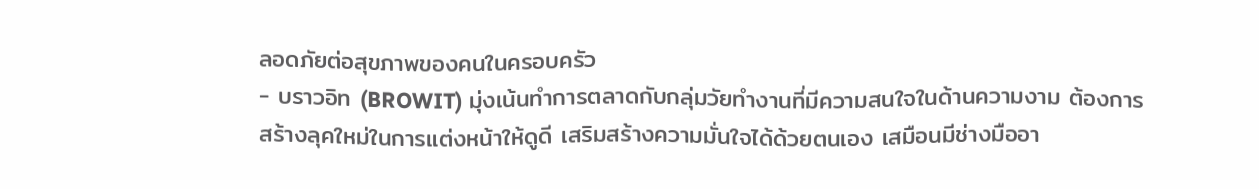ลอดภัยต่อสุขภาพของคนในครอบครัว
- บราวอิท (BROWIT) มุ่งเน้นทำการตลาดกับกลุ่มวัยทำงานที่มีความสนใจในด้านความงาม ต้องการสร้างลุคใหม่ในการแต่งหน้าให้ดูดี เสริมสร้างความมั่นใจได้ด้วยตนเอง เสมือนมีช่างมืออา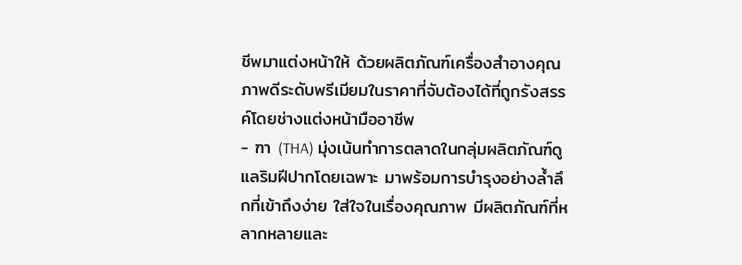ชีพมาแต่งหน้าให้ ด้วยผลิตภัณฑ์เครื่องสำอางคุณภาพดีระดับพรีเมียมในราคาที่จับต้องได้ที่ถูกรังสรรค์โดยช่างแต่งหน้ามืออาชีพ
- ฑา (THA) มุ่งเน้นทำการตลาดในกลุ่มผลิตภัณฑ์ดูแลริมฝีปากโดยเฉพาะ มาพร้อมการบำรุงอย่างล้ำลึกที่เข้าถึงง่าย ใส่ใจในเรื่องคุณภาพ มีผลิตภัณฑ์ที่หลากหลายและ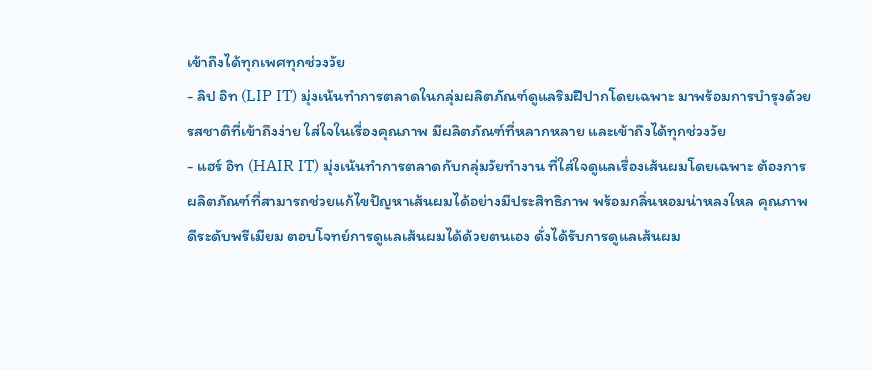เข้าถึงได้ทุกเพศทุกช่วงวัย
- ลิป อิท (LIP IT) มุ่งเน้นทำการตลาดในกลุ่มผลิตภัณฑ์ดูแลริมฝีปากโดยเฉพาะ มาพร้อมการบำรุงด้วยรสชาติที่เข้าถึงง่าย ใส่ใจในเรื่องคุณภาพ มีผลิตภัณฑ์ที่หลากหลาย และเข้าถึงได้ทุกช่วงวัย
- แฮร์ อิท (HAIR IT) มุ่งเน้นทำการตลาดกับกลุ่มวัยทำงาน ที่ใส่ใจดูแลเรื่องเส้นผมโดยเฉพาะ ต้องการผลิตภัณฑ์ที่สามารถช่วยแก้ไขปัญหาเส้นผมได้อย่างมีประสิทธิภาพ พร้อมกลิ่นหอมน่าหลงใหล คุณภาพดีระดับพรีเมียม ตอบโจทย์การดูแลเส้นผมได้ด้วยตนเอง ดั่งได้รับการดูแลเส้นผม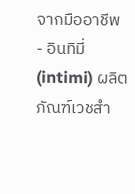จากมืออาชีพ
- อินทิมี่ (intimi) ผลิตภัณฑ์เวชสำ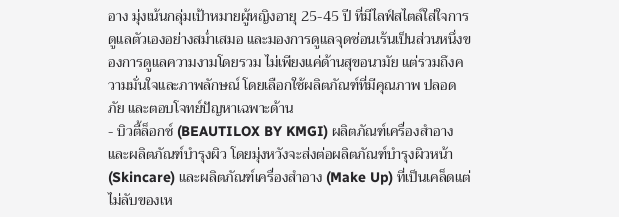อาง มุ่งเน้นกลุ่มเป้าหมายผู้หญิงอายุ 25-45 ปี ที่มีไลฟ์สไตล์ใส่ใจการดูแลตัวเองอย่างสม่ำเสมอ และมองการดูแลจุดซ่อนเร้นเป็นส่วนหนึ่งของการดูแลความงามโดยรวม ไม่เพียงแค่ด้านสุขอนามัย แต่รวมถึงความมั่นใจและภาพลักษณ์ โดยเลือกใช้ผลิตภัณฑ์ที่มีคุณภาพ ปลอดภัย และตอบโจทย์ปัญหาเฉพาะด้าน
- บิวตี้ล็อกซ์ (BEAUTILOX BY KMGI) ผลิตภัณฑ์เครื่องสำอางและผลิตภัณฑ์บำรุงผิว โดยมุ่งหวังจะส่งต่อผลิตภัณฑ์บำรุงผิวหน้า (Skincare) และผลิตภัณฑ์เครื่องสำอาง (Make Up) ที่เป็นเคล็ดแต่ไม่ลับของเห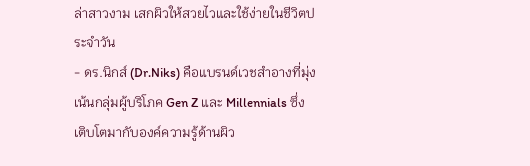ล่าสาวงาม เสกผิวให้สวยไวและใช้ง่ายในชีวิตประจำวัน
- ดร.นิกส์ (Dr.Niks) คือแบรนด์เวชสำอางที่มุ่งเน้นกลุ่มผู้บริโภค Gen Z และ Millennials ซึ่งเติบโตมากับองค์ความรู้ด้านผิว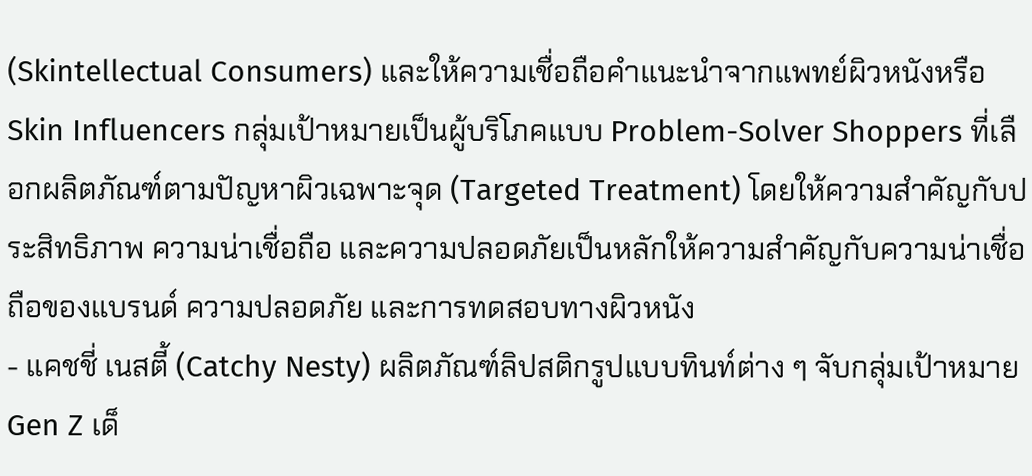(Skintellectual Consumers) และให้ความเชื่อถือคำแนะนำจากแพทย์ผิวหนังหรือ Skin Influencers กลุ่มเป้าหมายเป็นผู้บริโภคแบบ Problem-Solver Shoppers ที่เลือกผลิตภัณฑ์ตามปัญหาผิวเฉพาะจุด (Targeted Treatment) โดยให้ความสำคัญกับประสิทธิภาพ ความน่าเชื่อถือ และความปลอดภัยเป็นหลักให้ความสำคัญกับความน่าเชื่อถือของแบรนด์ ความปลอดภัย และการทดสอบทางผิวหนัง
- แคชชี่ เนสตี้ (Catchy Nesty) ผลิตภัณฑ์ลิปสติกรูปแบบทินท์ต่าง ๆ จับกลุ่มเป้าหมาย Gen Z เด็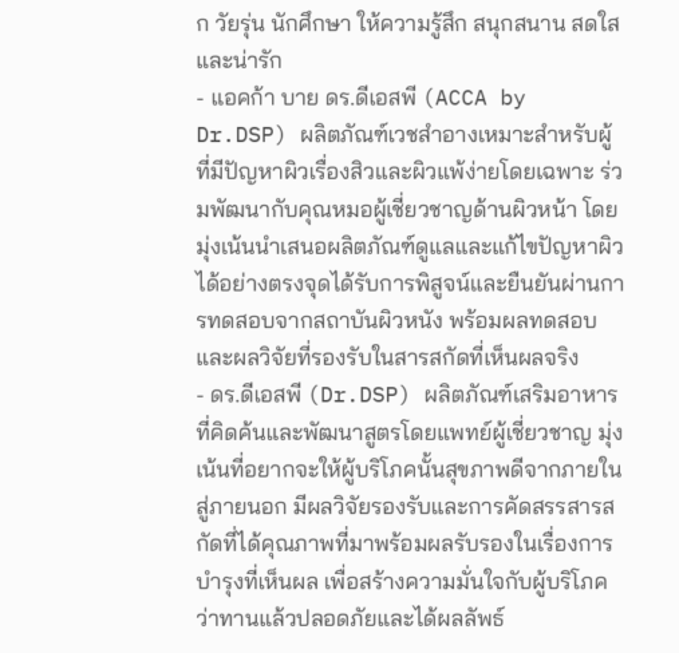ก วัยรุ่น นักศึกษา ให้ความรู้สึก สนุกสนาน สดใส และน่ารัก
- แอคก้า บาย ดร.ดีเอสพี (ACCA by Dr.DSP) ผลิตภัณฑ์เวชสำอางเหมาะสำหรับผู้ที่มีปัญหาผิวเรื่องสิวและผิวแพ้ง่ายโดยเฉพาะ ร่วมพัฒนากับคุณหมอผู้เชี่ยวชาญด้านผิวหน้า โดยมุ่งเน้นนำเสนอผลิตภัณฑ์ดูแลและแก้ไขปัญหาผิวได้อย่างตรงจุดได้รับการพิสูจน์และยืนยันผ่านการทดสอบจากสถาบันผิวหนัง พร้อมผลทดสอบและผลวิจัยที่รองรับในสารสกัดที่เห็นผลจริง
- ดร.ดีเอสพี (Dr.DSP) ผลิตภัณฑ์เสริมอาหารที่คิดค้นและพัฒนาสูตรโดยแพทย์ผู้เชี่ยวชาญ มุ่งเน้นที่อยากจะให้ผู้บริโภคนั้นสุขภาพดีจากภายในสู่ภายนอก มีผลวิจัยรองรับและการคัดสรรสารสกัดที่ได้คุณภาพที่มาพร้อมผลรับรองในเรื่องการบำรุงที่เห็นผล เพื่อสร้างความมั่นใจกับผู้บริโภคว่าทานแล้วปลอดภัยและได้ผลลัพธ์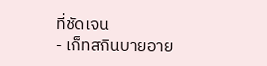ที่ชัดเจน
- เก็ทสกินบายอาย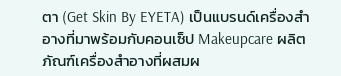ตา (Get Skin By EYETA) เป็นแบรนด์เครื่องสำอางที่มาพร้อมกับคอนเซ็ป Makeupcare ผลิตภัณฑ์เครื่องสำอางที่ผสมผ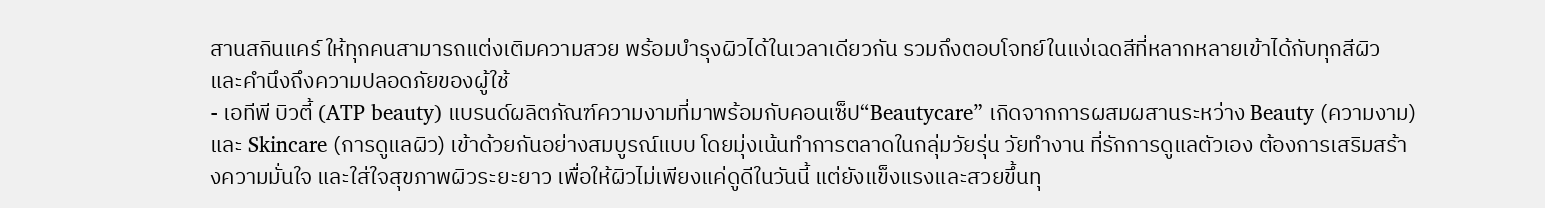สานสกินแคร์ ให้ทุกคนสามารถแต่งเติมความสวย พร้อมบำรุงผิวได้ในเวลาเดียวกัน รวมถึงตอบโจทย์ในแง่เฉดสีที่หลากหลายเข้าได้กับทุกสีผิว และคำนึงถึงความปลอดภัยของผู้ใช้
- เอทีพี บิวตี้ (ATP beauty) แบรนด์ผลิตภัณฑ์ความงามที่มาพร้อมกับคอนเซ็ป“Beautycare” เกิดจากการผสมผสานระหว่าง Beauty (ความงาม) และ Skincare (การดูแลผิว) เข้าด้วยกันอย่างสมบูรณ์แบบ โดยมุ่งเน้นทำการตลาดในกลุ่มวัยรุ่น วัยทำงาน ที่รักการดูแลตัวเอง ต้องการเสริมสร้างความมั่นใจ และใส่ใจสุขภาพผิวระยะยาว เพื่อให้ผิวไม่เพียงแค่ดูดีในวันนี้ แต่ยังแข็งแรงและสวยขึ้นทุ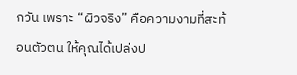กวัน เพราะ “ผิวจริง” คือความงามที่สะท้อนตัวตน ให้คุณได้เปล่งป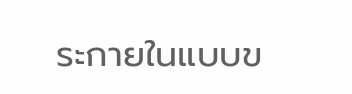ระกายในแบบข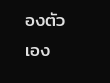องตัวเอง